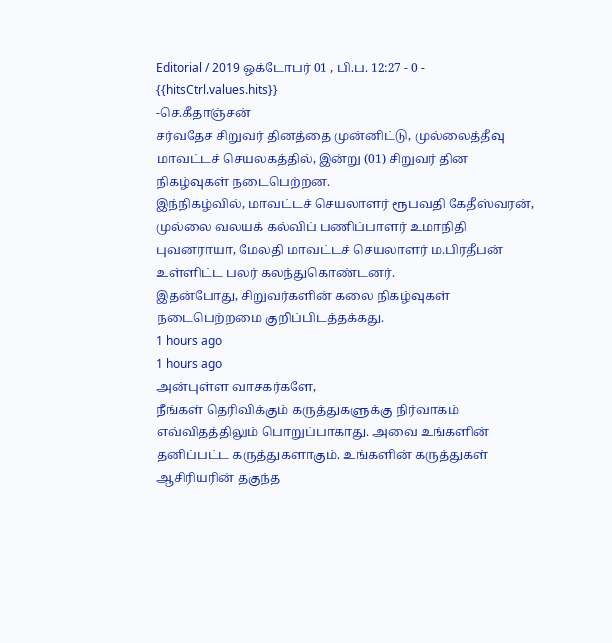Editorial / 2019 ஒக்டோபர் 01 , பி.ப. 12:27 - 0 - {{hitsCtrl.values.hits}}
-செ.கீதாஞ்சன்
சர்வதேச சிறுவர் தினத்தை முன்னிட்டு, முல்லைத்தீவு மாவட்டச் செயலகத்தில், இன்று (01) சிறுவர் தின நிகழ்வுகள் நடைபெற்றன.
இந்நிகழ்வில், மாவட்டச் செயலாளர் ரூபவதி கேதீஸ்வரன், முல்லை வலயக் கல்விப் பணிப்பாளர் உமாநிதி புவனராயா, மேலதி மாவட்டச் செயலாளர் ம.பிரதீபன் உள்ளிட்ட பலர் கலந்துகொண்டனர்.
இதன்போது, சிறுவர்களின் கலை நிகழ்வுகள் நடைபெற்றமை குறிப்பிடத்தக்கது.
1 hours ago
1 hours ago
அன்புள்ள வாசகர்களே,
நீங்கள் தெரிவிக்கும் கருத்துகளுக்கு நிர்வாகம் எவ்விதத்திலும் பொறுப்பாகாது. அவை உங்களின் தனிப்பட்ட கருத்துகளாகும். உங்களின் கருத்துகள் ஆசிரியரின் தகுந்த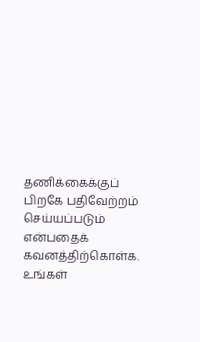தணிக்கைக்குப் பிறகே பதிவேற்றம் செய்யப்படும் என்பதைக் கவனத்திற்கொள்க. உங்கள்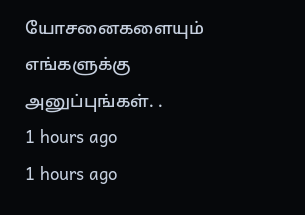யோசனைகளையும் எங்களுக்கு அனுப்புங்கள். .
1 hours ago
1 hours ago